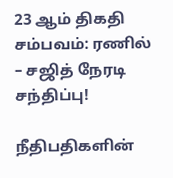23 ஆம் திகதி சம்பவம்: ரணில் – சஜித் நேரடி சந்திப்பு!

நீதிபதிகளின்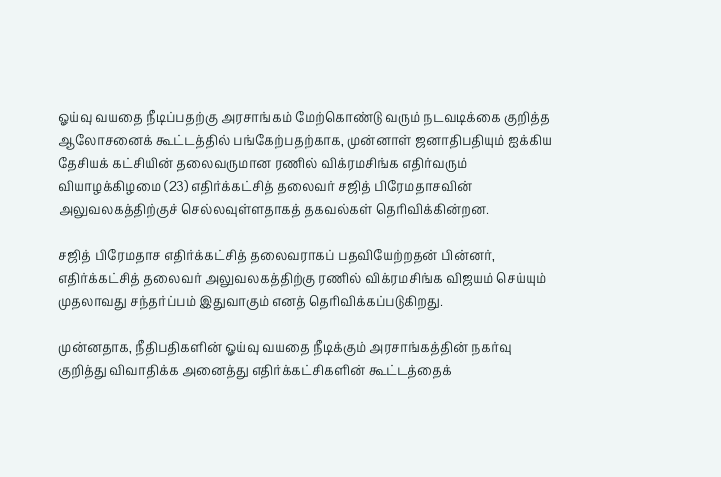ஓய்வு வயதை நீடிப்பதற்கு அரசாங்கம் மேற்கொண்டு வரும் நடவடிக்கை குறித்த ஆலோசனைக் கூட்டத்தில் பங்கேற்பதற்காக, முன்னாள் ஜனாதிபதியும் ஐக்கிய தேசியக் கட்சியின் தலைவருமான ரணில் விக்ரமசிங்க எதிர்வரும் வியாழக்கிழமை (23) எதிர்க்கட்சித் தலைவர் சஜித் பிரேமதாசவின் அலுவலகத்திற்குச் செல்லவுள்ளதாகத் தகவல்கள் தெரிவிக்கின்றன.

சஜித் பிரேமதாச எதிர்க்கட்சித் தலைவராகப் பதவியேற்றதன் பின்னர்,  எதிர்க்கட்சித் தலைவர் அலுவலகத்திற்கு ரணில் விக்ரமசிங்க விஜயம் செய்யும் முதலாவது சந்தர்ப்பம் இதுவாகும் எனத் தெரிவிக்கப்படுகிறது.

முன்னதாக, நீதிபதிகளின் ஓய்வு வயதை நீடிக்கும் அரசாங்கத்தின் நகர்வு குறித்து விவாதிக்க அனைத்து எதிர்க்கட்சிகளின் கூட்டத்தைக்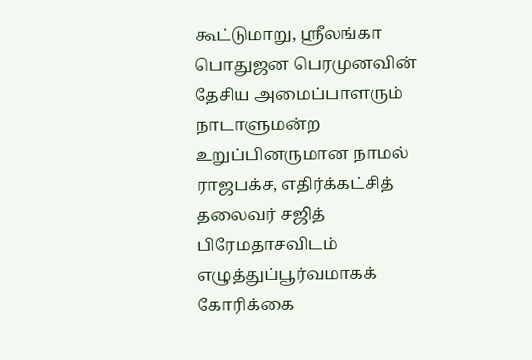கூட்டுமாறு, ஸ்ரீலங்கா பொதுஜன பெரமுனவின் தேசிய அமைப்பாளரும் நாடாளுமன்ற உறுப்பினருமான நாமல் ராஜபக்ச, எதிர்க்கட்சித் தலைவர் சஜித் பிரேமதாசவிடம் எழுத்துப்பூர்வமாகக் கோரிக்கை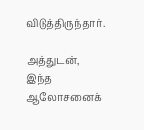விடுத்திருந்தார்.

அத்துடன், இந்த ஆலோசனைக்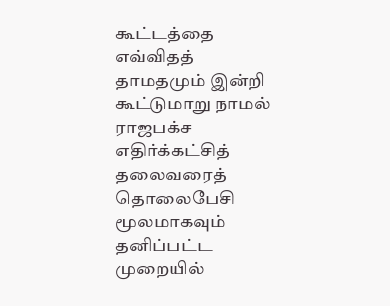கூட்டத்தை எவ்விதத் தாமதமும் இன்றி கூட்டுமாறு நாமல் ராஜபக்ச எதிர்க்கட்சித் தலைவரைத் தொலைபேசி மூலமாகவும் தனிப்பட்ட முறையில்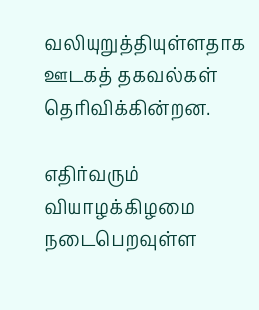வலியுறுத்தியுள்ளதாக ஊடகத் தகவல்கள் தெரிவிக்கின்றன.

எதிர்வரும் வியாழக்கிழமை நடைபெறவுள்ள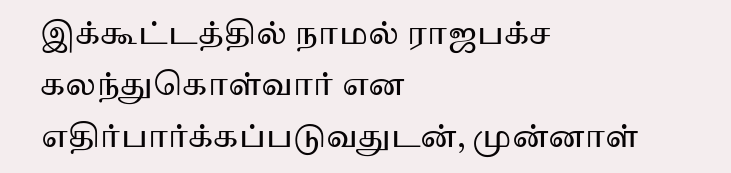இக்கூட்டத்தில் நாமல் ராஜபக்ச கலந்துகொள்வார் என எதிர்பார்க்கப்படுவதுடன், முன்னாள்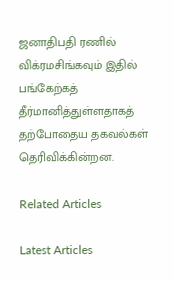ஜனாதிபதி ரணில் விக்ரமசிங்கவும் இதில் பங்கேற்கத் தீர்மானித்துள்ளதாகத் தற்போதைய தகவல்கள் தெரிவிக்கின்றன.

Related Articles

Latest Articles